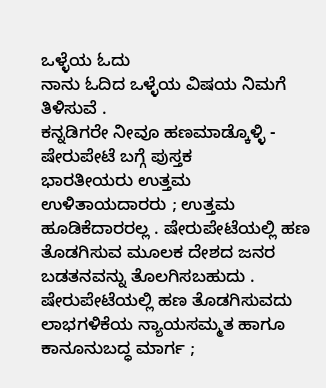ಒಳ್ಳೆಯ ಓದು
ನಾನು ಓದಿದ ಒಳ್ಳೆಯ ವಿಷಯ ನಿಮಗೆ ತಿಳಿಸುವೆ .
ಕನ್ನಡಿಗರೇ ನೀವೂ ಹಣಮಾಡ್ಕೊಳ್ಳಿ - ಷೇರುಪೇಟೆ ಬಗ್ಗೆ ಪುಸ್ತಕ
ಭಾರತೀಯರು ಉತ್ತಮ ಉಳಿತಾಯದಾರರು ; ಉತ್ತಮ ಹೂಡಿಕೆದಾರರಲ್ಲ . ಷೇರುಪೇಟೆಯಲ್ಲಿ ಹಣ ತೊಡಗಿಸುವ ಮೂಲಕ ದೇಶದ ಜನರ ಬಡತನವನ್ನು ತೊಲಗಿಸಬಹುದು . ಷೇರುಪೇಟೆಯಲ್ಲಿ ಹಣ ತೊಡಗಿಸುವದು ಲಾಭಗಳಿಕೆಯ ನ್ಯಾಯಸಮ್ಮತ ಹಾಗೂ ಕಾನೂನುಬದ್ಧ ಮಾರ್ಗ ;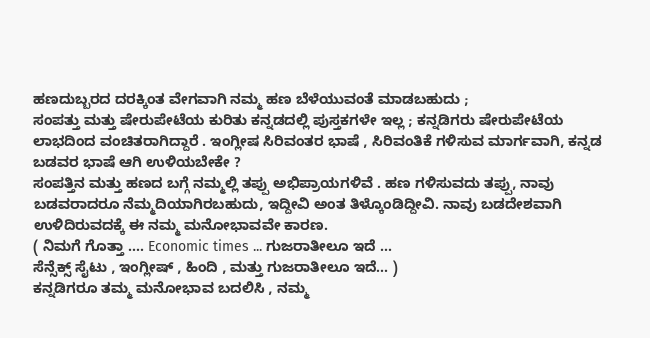ಹಣದುಬ್ಬರದ ದರಕ್ಕಿಂತ ವೇಗವಾಗಿ ನಮ್ಮ ಹಣ ಬೆಳೆಯುವಂತೆ ಮಾಡಬಹುದು ;
ಸಂಪತ್ತು ಮತ್ತು ಷೇರುಪೇಟೆಯ ಕುರಿತು ಕನ್ನಡದಲ್ಲಿ ಪುಸ್ತಕಗಳೇ ಇಲ್ಲ ; ಕನ್ನಡಿಗರು ಷೇರುಪೇಟೆಯ ಲಾಭದಿಂದ ವಂಚಿತರಾಗಿದ್ದಾರೆ . ಇಂಗ್ಲೀಷ ಸಿರಿವಂತರ ಭಾಷೆ , ಸಿರಿವಂತಿಕೆ ಗಳಿಸುವ ಮಾರ್ಗವಾಗಿ, ಕನ್ನಡ ಬಡವರ ಭಾಷೆ ಆಗಿ ಉಳಿಯಬೇಕೇ ?
ಸಂಪತ್ತಿನ ಮತ್ತು ಹಣದ ಬಗ್ಗೆ ನಮ್ಮಲ್ಲಿ ತಪ್ಪು ಅಭಿಪ್ರಾಯಗಳಿವೆ . ಹಣ ಗಳಿಸುವದು ತಪ್ಪು, ನಾವು ಬಡವರಾದರೂ ನೆಮ್ಮದಿಯಾಗಿರಬಹುದು, ಇದ್ದೀವಿ ಅಂತ ತಿಳ್ಕೊಂಡಿದ್ದೀವಿ. ನಾವು ಬಡದೇಶವಾಗಿ ಉಳಿದಿರುವದಕ್ಕೆ ಈ ನಮ್ಮ ಮನೋಭಾವವೇ ಕಾರಣ.
( ನಿಮಗೆ ಗೊತ್ತಾ .... Economic times ... ಗುಜರಾತೀಲೂ ಇದೆ ...
ಸೆನ್ಸೆಕ್ಸ್ ಸೈಟು , ಇಂಗ್ಲೀಷ್ , ಹಿಂದಿ , ಮತ್ತು ಗುಜರಾತೀಲೂ ಇದೆ... )
ಕನ್ನಡಿಗರೂ ತಮ್ಮ ಮನೋಭಾವ ಬದಲಿಸಿ , ನಮ್ಮ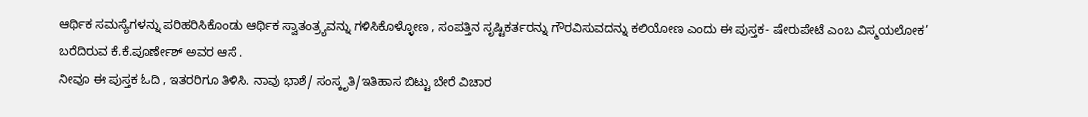ಆರ್ಥಿಕ ಸಮಸ್ಯೆಗಳನ್ನು ಪರಿಹರಿಸಿಕೊಂಡು ಆರ್ಥಿಕ ಸ್ವಾತಂತ್ರ್ಯವನ್ನು ಗಳಿಸಿಕೊಳ್ಳೋಣ , ಸಂಪತ್ತಿನ ಸೃಷ್ಟಿಕರ್ತರನ್ನು ಗೌರವಿಸುವದನ್ನು ಕಲಿಯೋಣ ಎಂದು ಈ ಪುಸ್ತಕ- ಷೇರುಪೇಟೆ ಎಂಬ ವಿಸ್ಮಯಲೋಕ’ ಬರೆದಿರುವ ಕೆ.ಕೆ.ಪೂರ್ಣೇಶ್ ಅವರ ಆಸೆ .
ನೀವೂ ಈ ಪುಸ್ತಕ ಓದಿ , ಇತರರಿಗೂ ತಿಳಿಸಿ. ನಾವು ಭಾಶೆ/ ಸಂಸ್ಕೃತಿ/ಇತಿಹಾಸ ಬಿಟ್ಟು ಬೇರೆ ವಿಚಾರ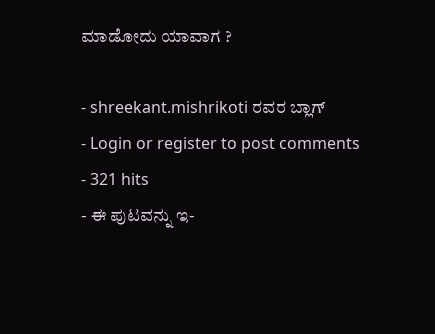ಮಾಡೋದು ಯಾವಾಗ ?

- shreekant.mishrikoti ರವರ ಬ್ಲಾಗ್
- Login or register to post comments
- 321 hits
- ಈ ಪುಟವನ್ನು ಇ-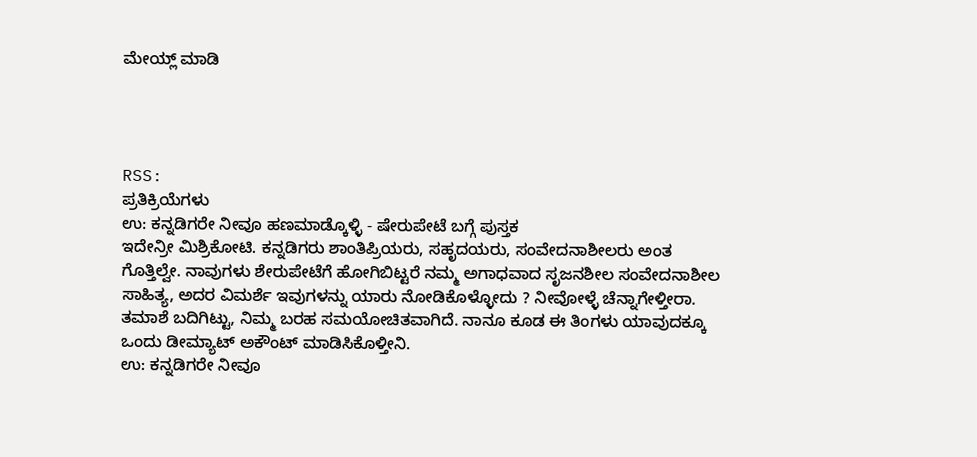ಮೇಯ್ಲ್ ಮಾಡಿ




RSS:
ಪ್ರತಿಕ್ರಿಯೆಗಳು
ಉ: ಕನ್ನಡಿಗರೇ ನೀವೂ ಹಣಮಾಡ್ಕೊಳ್ಳಿ - ಷೇರುಪೇಟೆ ಬಗ್ಗೆ ಪುಸ್ತಕ
ಇದೇನ್ರೀ ಮಿಶ್ರಿಕೋಟಿ. ಕನ್ನಡಿಗರು ಶಾಂತಿಪ್ರಿಯರು, ಸಹೃದಯರು, ಸಂವೇದನಾಶೀಲರು ಅಂತ ಗೊತ್ತಿಲ್ವೇ. ನಾವುಗಳು ಶೇರುಪೇಟೆಗೆ ಹೋಗಿಬಿಟ್ಟರೆ ನಮ್ಮ ಅಗಾಧವಾದ ಸೃಜನಶೀಲ ಸಂವೇದನಾಶೀಲ ಸಾಹಿತ್ಯ, ಅದರ ವಿಮರ್ಶೆ ಇವುಗಳನ್ನು ಯಾರು ನೋಡಿಕೊಳ್ಳೋದು ? ನೀವೋಳ್ಳೆ ಚೆನ್ನಾಗೇಳ್ತೀರಾ.
ತಮಾಶೆ ಬದಿಗಿಟ್ಟು, ನಿಮ್ಮ ಬರಹ ಸಮಯೋಚಿತವಾಗಿದೆ. ನಾನೂ ಕೂಡ ಈ ತಿಂಗಳು ಯಾವುದಕ್ಕೂ ಒಂದು ಡೀಮ್ಯಾಟ್ ಅಕೌಂಟ್ ಮಾಡಿಸಿಕೊಳ್ತೀನಿ.
ಉ: ಕನ್ನಡಿಗರೇ ನೀವೂ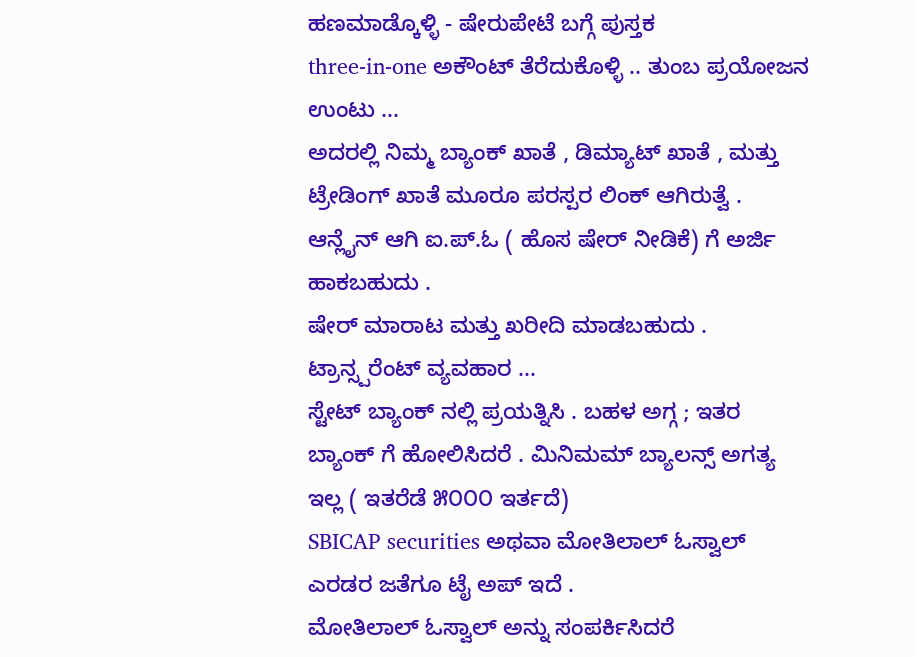ಹಣಮಾಡ್ಕೊಳ್ಳಿ - ಷೇರುಪೇಟೆ ಬಗ್ಗೆ ಪುಸ್ತಕ
three-in-one ಅಕೌಂಟ್ ತೆರೆದುಕೊಳ್ಳಿ .. ತುಂಬ ಪ್ರಯೋಜನ ಉಂಟು ...
ಅದರಲ್ಲಿ ನಿಮ್ಮ ಬ್ಯಾಂಕ್ ಖಾತೆ , ಡಿಮ್ಯಾಟ್ ಖಾತೆ , ಮತ್ತು ಟ್ರೇಡಿಂಗ್ ಖಾತೆ ಮೂರೂ ಪರಸ್ಪರ ಲಿಂಕ್ ಆಗಿರುತ್ವೆ .
ಆನ್ಲೈನ್ ಆಗಿ ಐ.ಪ್.ಓ ( ಹೊಸ ಷೇರ್ ನೀಡಿಕೆ) ಗೆ ಅರ್ಜಿ ಹಾಕಬಹುದು .
ಷೇರ್ ಮಾರಾಟ ಮತ್ತು ಖರೀದಿ ಮಾಡಬಹುದು .
ಟ್ರಾನ್ಸ್ಪರೆಂಟ್ ವ್ಯವಹಾರ ...
ಸ್ಟೇಟ್ ಬ್ಯಾಂಕ್ ನಲ್ಲಿ ಪ್ರಯತ್ನಿಸಿ . ಬಹಳ ಅಗ್ಗ ; ಇತರ ಬ್ಯಾಂಕ್ ಗೆ ಹೋಲಿಸಿದರೆ . ಮಿನಿಮಮ್ ಬ್ಯಾಲನ್ಸ್ ಅಗತ್ಯ ಇಲ್ಲ ( ಇತರೆಡೆ ೫೦೦೦ ಇರ್ತದೆ)
SBICAP securities ಅಥವಾ ಮೋತಿಲಾಲ್ ಓಸ್ವಾಲ್ ಎರಡರ ಜತೆಗೂ ಟೈ ಅಪ್ ಇದೆ .
ಮೋತಿಲಾಲ್ ಓಸ್ವಾಲ್ ಅನ್ನು ಸಂಪರ್ಕಿಸಿದರೆ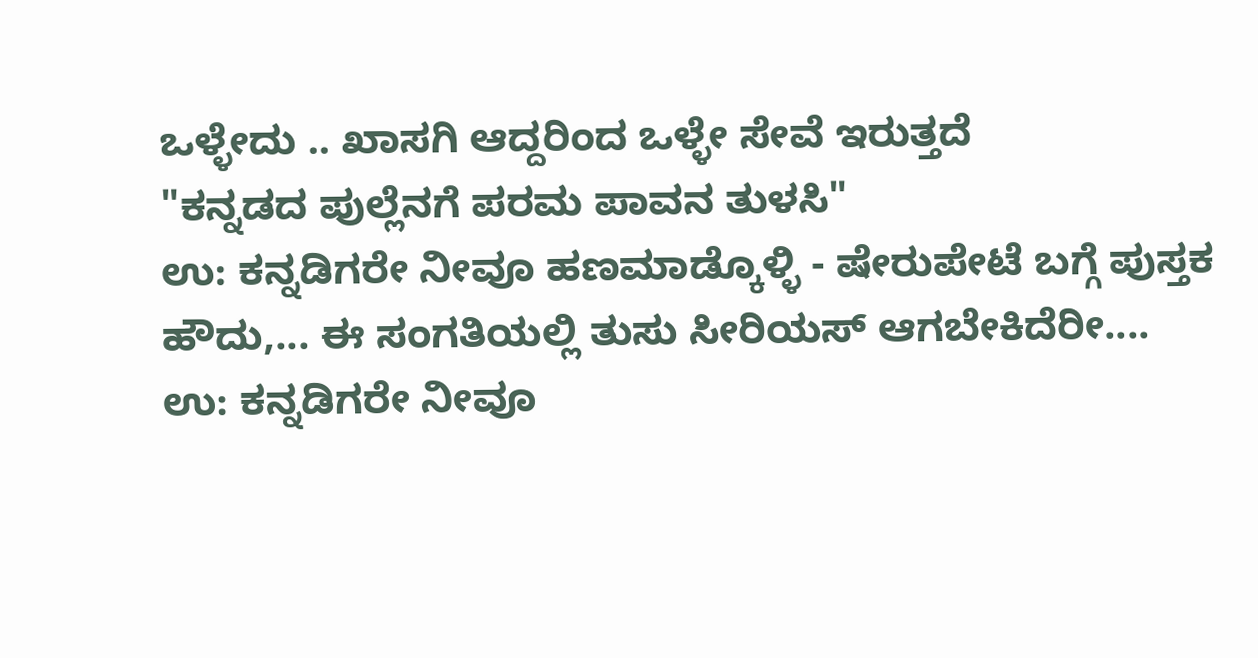ಒಳ್ಳೇದು .. ಖಾಸಗಿ ಆದ್ದರಿಂದ ಒಳ್ಳೇ ಸೇವೆ ಇರುತ್ತದೆ
"ಕನ್ನಡದ ಪುಲ್ಲೆನಗೆ ಪರಮ ಪಾವನ ತುಳಸಿ"
ಉ: ಕನ್ನಡಿಗರೇ ನೀವೂ ಹಣಮಾಡ್ಕೊಳ್ಳಿ - ಷೇರುಪೇಟೆ ಬಗ್ಗೆ ಪುಸ್ತಕ
ಹೌದು,... ಈ ಸಂಗತಿಯಲ್ಲಿ ತುಸು ಸೀರಿಯಸ್ ಆಗಬೇಕಿದೆರೀ....
ಉ: ಕನ್ನಡಿಗರೇ ನೀವೂ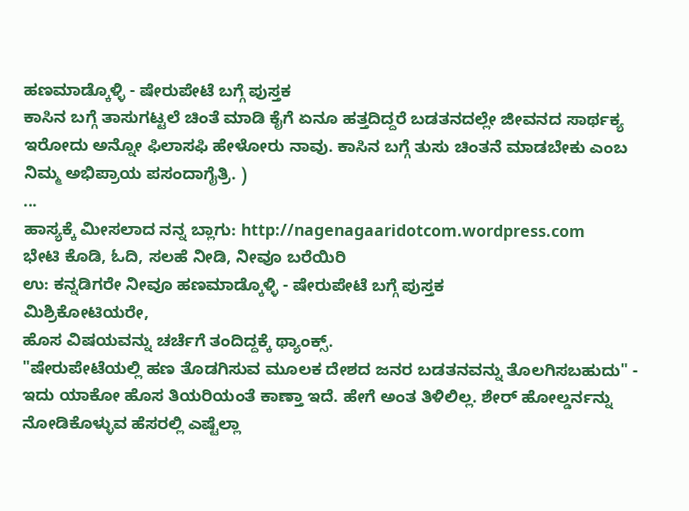ಹಣಮಾಡ್ಕೊಳ್ಳಿ - ಷೇರುಪೇಟೆ ಬಗ್ಗೆ ಪುಸ್ತಕ
ಕಾಸಿನ ಬಗ್ಗೆ ತಾಸುಗಟ್ಟಲೆ ಚಿಂತೆ ಮಾಡಿ ಕೈಗೆ ಏನೂ ಹತ್ತದಿದ್ದರೆ ಬಡತನದಲ್ಲೇ ಜೀವನದ ಸಾರ್ಥಕ್ಯ ಇರೋದು ಅನ್ನೋ ಫಿಲಾಸಫಿ ಹೇಳೋರು ನಾವು. ಕಾಸಿನ ಬಗ್ಗೆ ತುಸು ಚಿಂತನೆ ಮಾಡಬೇಕು ಎಂಬ ನಿಮ್ಮ ಅಭಿಪ್ರಾಯ ಪಸಂದಾಗೈತ್ರಿ. )
...
ಹಾಸ್ಯಕ್ಕೆ ಮೀಸಲಾದ ನನ್ನ ಬ್ಲಾಗು: http://nagenagaaridotcom.wordpress.com
ಭೇಟಿ ಕೊಡಿ, ಓದಿ, ಸಲಹೆ ನೀಡಿ, ನೀವೂ ಬರೆಯಿರಿ
ಉ: ಕನ್ನಡಿಗರೇ ನೀವೂ ಹಣಮಾಡ್ಕೊಳ್ಳಿ - ಷೇರುಪೇಟೆ ಬಗ್ಗೆ ಪುಸ್ತಕ
ಮಿಶ್ರಿಕೋಟಿಯರೇ,
ಹೊಸ ವಿಷಯವನ್ನು ಚರ್ಚೆಗೆ ತಂದಿದ್ದಕ್ಕೆ ಥ್ಯಾಂಕ್ಸ್.
"ಷೇರುಪೇಟೆಯಲ್ಲಿ ಹಣ ತೊಡಗಿಸುವ ಮೂಲಕ ದೇಶದ ಜನರ ಬಡತನವನ್ನು ತೊಲಗಿಸಬಹುದು" - ಇದು ಯಾಕೋ ಹೊಸ ತಿಯರಿಯಂತೆ ಕಾಣ್ತಾ ಇದೆ. ಹೇಗೆ ಅಂತ ತಿಳಿಲಿಲ್ಲ. ಶೇರ್ ಹೋಲ್ಡರ್ನನ್ನು ನೋಡಿಕೊಳ್ಳುವ ಹೆಸರಲ್ಲಿ ಎಷ್ಟೆಲ್ಲಾ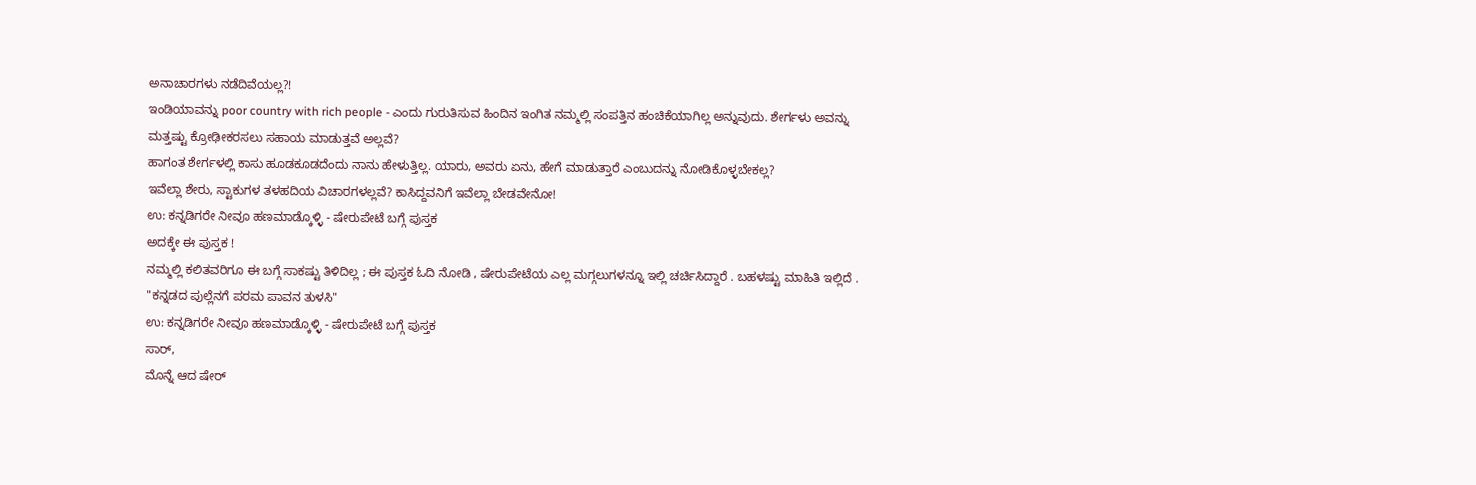ಅನಾಚಾರಗಳು ನಡೆದಿವೆಯಲ್ಲ?!
ಇಂಡಿಯಾವನ್ನು poor country with rich people - ಎಂದು ಗುರುತಿಸುವ ಹಿಂದಿನ ಇಂಗಿತ ನಮ್ಮಲ್ಲಿ ಸಂಪತ್ತಿನ ಹಂಚಿಕೆಯಾಗಿಲ್ಲ ಅನ್ನುವುದು. ಶೇರ್ಗಳು ಅವನ್ನು ಮತ್ತಷ್ಟು ಕ್ರೋಢೀಕರಸಲು ಸಹಾಯ ಮಾಡುತ್ತವೆ ಅಲ್ಲವೆ?
ಹಾಗಂತ ಶೇರ್ಗಳಲ್ಲಿ ಕಾಸು ಹೂಡಕೂಡದೆಂದು ನಾನು ಹೇಳುತ್ತಿಲ್ಲ. ಯಾರು, ಅವರು ಏನು, ಹೇಗೆ ಮಾಡುತ್ತಾರೆ ಎಂಬುದನ್ನು ನೋಡಿಕೊಳ್ಳಬೇಕಲ್ಲ?
ಇವೆಲ್ಲಾ ಶೇರು, ಸ್ಟಾಕುಗಳ ತಳಹದಿಯ ವಿಚಾರಗಳಲ್ಲವೆ? ಕಾಸಿದ್ದವನಿಗೆ ಇವೆಲ್ಲಾ ಬೇಡವೇನೋ!
ಉ: ಕನ್ನಡಿಗರೇ ನೀವೂ ಹಣಮಾಡ್ಕೊಳ್ಳಿ - ಷೇರುಪೇಟೆ ಬಗ್ಗೆ ಪುಸ್ತಕ
ಅದಕ್ಕೇ ಈ ಪುಸ್ತಕ !
ನಮ್ಮಲ್ಲಿ ಕಲಿತವರಿಗೂ ಈ ಬಗ್ಗೆ ಸಾಕಷ್ಟು ತಿಳಿದಿಲ್ಲ ; ಈ ಪುಸ್ತಕ ಓದಿ ನೋಡಿ , ಷೇರುಪೇಟೆಯ ಎಲ್ಲ ಮಗ್ಗಲುಗಳನ್ನೂ ಇಲ್ಲಿ ಚರ್ಚಿಸಿದ್ದಾರೆ . ಬಹಳಷ್ಟು ಮಾಹಿತಿ ಇಲ್ಲಿದೆ .
"ಕನ್ನಡದ ಪುಲ್ಲೆನಗೆ ಪರಮ ಪಾವನ ತುಳಸಿ"
ಉ: ಕನ್ನಡಿಗರೇ ನೀವೂ ಹಣಮಾಡ್ಕೊಳ್ಳಿ - ಷೇರುಪೇಟೆ ಬಗ್ಗೆ ಪುಸ್ತಕ
ಸಾರ್,
ಮೊನ್ನೆ ಆದ ಷೇರ್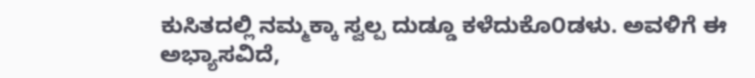ಕುಸಿತದಲ್ಲಿ ನಮ್ಮಕ್ಕಾ ಸ್ವಲ್ಪ ದುಡ್ಡೂ ಕಳೆದುಕೊ೦ಡಳು. ಅವಳಿಗೆ ಈ ಅಭ್ಯಾಸವಿದೆ,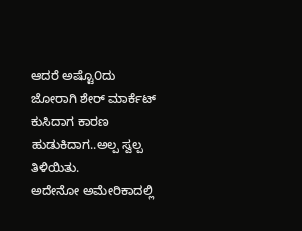ಆದರೆ ಅಷ್ಟೊ೦ದು ಜೋರಾಗಿ ಶೇರ್ ಮಾರ್ಕೆಟ್ ಕುಸಿದಾಗ ಕಾರಣ ಹುಡುಕಿದಾಗ..ಅಲ್ಪ ಸ್ವಲ್ಪ ತಿಳಿಯಿತು.
ಅದೇನೋ ಅಮೇರಿಕಾದಲ್ಲಿ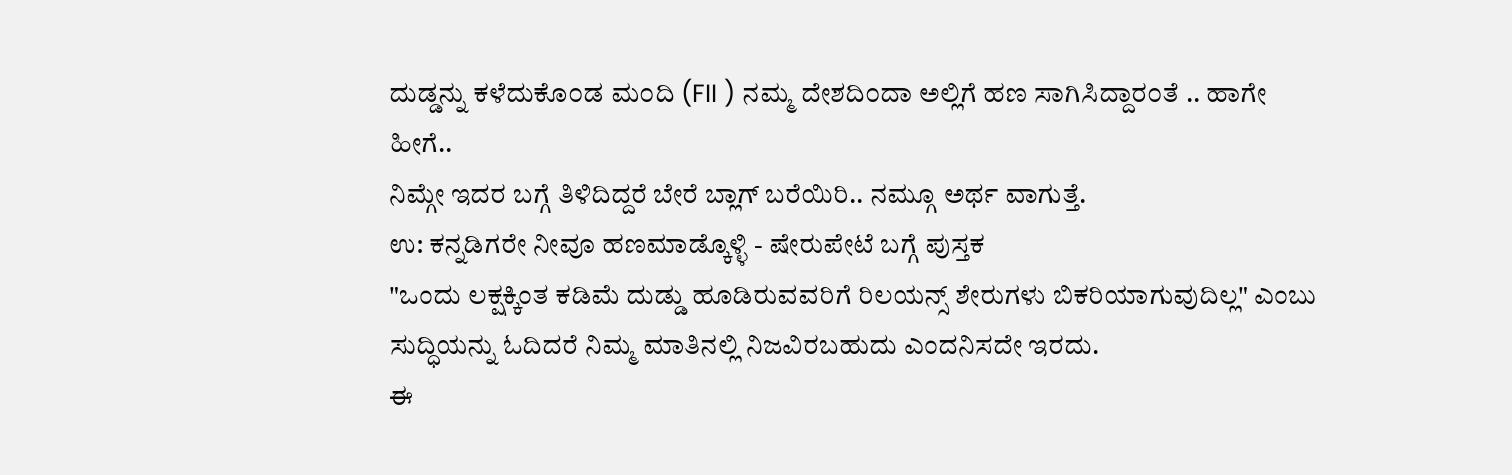ದುಡ್ಡನ್ನು ಕಳೆದುಕೊ೦ಡ ಮ೦ದಿ (FII ) ನಮ್ಮ ದೇಶದಿ೦ದಾ ಅಲ್ಲಿಗೆ ಹಣ ಸಾಗಿಸಿದ್ದಾರ೦ತೆ .. ಹಾಗೇ ಹೀಗೆ..
ನಿಮ್ಗೇ ಇದರ ಬಗ್ಗೆ ತಿಳಿದಿದ್ದರೆ ಬೇರೆ ಬ್ಲಾಗ್ ಬರೆಯಿರಿ.. ನಮ್ಗೂ ಅರ್ಥ ವಾಗುತ್ತೆ.
ಉ: ಕನ್ನಡಿಗರೇ ನೀವೂ ಹಣಮಾಡ್ಕೊಳ್ಳಿ - ಷೇರುಪೇಟೆ ಬಗ್ಗೆ ಪುಸ್ತಕ
"ಒಂದು ಲಕ್ಷಕ್ಕಿಂತ ಕಡಿಮೆ ದುಡ್ಡು ಹೂಡಿರುವವರಿಗೆ ರಿಲಯನ್ಸ್ ಶೇರುಗಳು ಬಿಕರಿಯಾಗುವುದಿಲ್ಲ" ಎಂಬು ಸುದ್ಧಿಯನ್ನು ಓದಿದರೆ ನಿಮ್ಮ ಮಾತಿನಲ್ಲಿ ನಿಜವಿರಬಹುದು ಎಂದನಿಸದೇ ಇರದು.
ಈ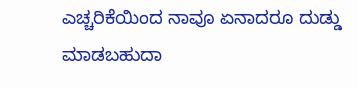ಎಚ್ಚರಿಕೆಯಿಂದ ನಾವೂ ಏನಾದರೂ ದುಡ್ಡು ಮಾಡಬಹುದಾ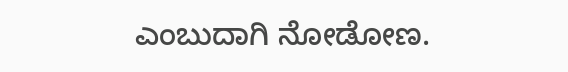ಎಂಬುದಾಗಿ ನೋಡೋಣ.